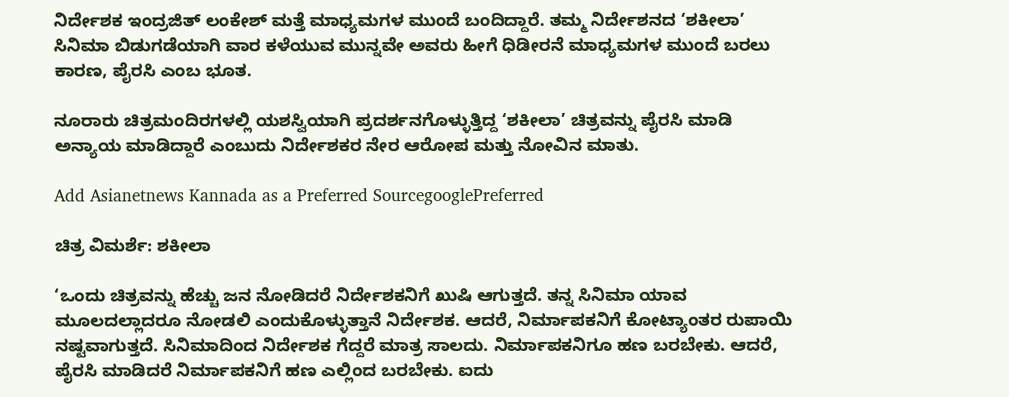ನಿರ್ದೇಶಕ ಇಂದ್ರಜಿತ್‌ ಲಂಕೇಶ್‌ ಮತ್ತೆ ಮಾಧ್ಯಮಗಳ ಮುಂದೆ ಬಂದಿದ್ದಾರೆ. ತಮ್ಮ ನಿರ್ದೇಶನದ ‘ಶಕೀಲಾ’ ಸಿನಿಮಾ ಬಿಡುಗಡೆಯಾಗಿ ವಾರ ಕಳೆಯುವ ಮುನ್ನವೇ ಅವರು ಹೀಗೆ ಧಿಡೀರನೆ ಮಾಧ್ಯಮಗಳ ಮುಂದೆ ಬರಲು ಕಾರಣ, ಪೈರಸಿ ಎಂಬ ಭೂತ.

ನೂರಾರು ಚಿತ್ರಮಂದಿರಗಳಲ್ಲಿ ಯಶಸ್ವಿಯಾಗಿ ಪ್ರದರ್ಶನಗೊಳ್ಳುತ್ತಿದ್ದ ‘ಶಕೀಲಾ’ ಚಿತ್ರವನ್ನು ಪೈರಸಿ ಮಾಡಿ ಅನ್ಯಾಯ ಮಾಡಿದ್ದಾರೆ ಎಂಬುದು ನಿರ್ದೇಶಕರ ನೇರ ಆರೋಪ ಮತ್ತು ನೋವಿನ ಮಾತು.

Add Asianetnews Kannada as a Preferred SourcegooglePreferred

ಚಿತ್ರ ವಿಮರ್ಶೆ: ಶಕೀಲಾ

‘ಒಂದು ಚಿತ್ರವನ್ನು ಹೆಚ್ಚು ಜನ ನೋಡಿದರೆ ನಿರ್ದೇಶಕನಿಗೆ ಖುಷಿ ಆಗುತ್ತದೆ. ತನ್ನ ಸಿನಿಮಾ ಯಾವ ಮೂಲದಲ್ಲಾದರೂ ನೋಡಲಿ ಎಂದುಕೊಳ್ಳುತ್ತಾನೆ ನಿರ್ದೇಶಕ. ಆದರೆ, ನಿರ್ಮಾಪಕನಿಗೆ ಕೋಟ್ಯಾಂತರ ರುಪಾಯಿ ನಷ್ಟವಾಗುತ್ತದೆ. ಸಿನಿಮಾದಿಂದ ನಿರ್ದೇಶಕ ಗೆದ್ದರೆ ಮಾತ್ರ ಸಾಲದು. ನಿರ್ಮಾಪಕನಿಗೂ ಹಣ ಬರಬೇಕು. ಆದರೆ, ಪೈರಸಿ ಮಾಡಿದರೆ ನಿರ್ಮಾಪಕನಿಗೆ ಹಣ ಎಲ್ಲಿಂದ ಬರಬೇಕು. ಐದು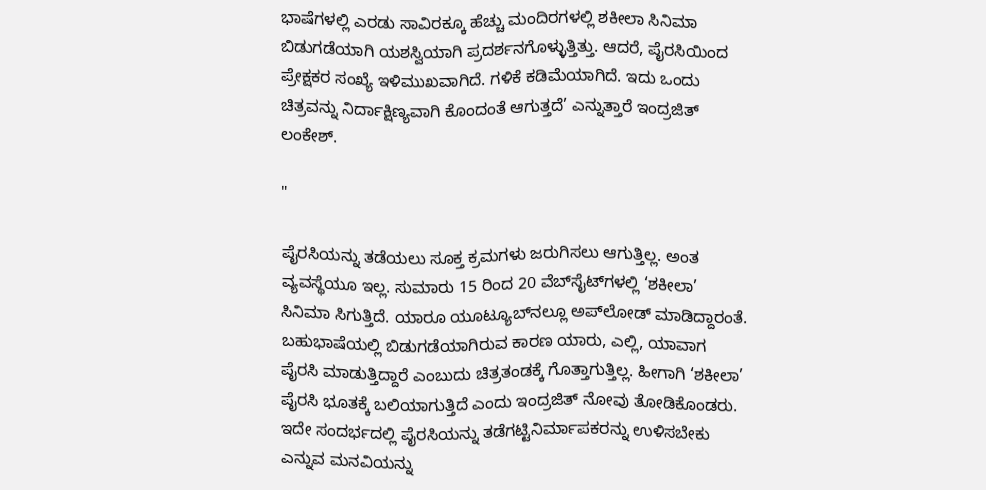ಭಾಷೆಗಳಲ್ಲಿ ಎರಡು ಸಾವಿರಕ್ಕೂ ಹೆಚ್ಚು ಮಂದಿರಗಳಲ್ಲಿ ಶಕೀಲಾ ಸಿನಿಮಾ ಬಿಡುಗಡೆಯಾಗಿ ಯಶಸ್ವಿಯಾಗಿ ಪ್ರದರ್ಶನಗೊಳ್ಳುತ್ತಿತ್ತು. ಆದರೆ, ಪೈರಸಿಯಿಂದ ಪ್ರೇಕ್ಷಕರ ಸಂಖ್ಯೆ ಇಳಿಮುಖವಾಗಿದೆ. ಗಳಿಕೆ ಕಡಿಮೆಯಾಗಿದೆ. ಇದು ಒಂದು ಚಿತ್ರವನ್ನು ನಿರ್ದಾಕ್ಷಿಣ್ಯವಾಗಿ ಕೊಂದಂತೆ ಆಗುತ್ತದೆ’ ಎನ್ನುತ್ತಾರೆ ಇಂದ್ರಜಿತ್‌ ಲಂಕೇಶ್‌.

"

ಪೈರಸಿಯನ್ನು ತಡೆಯಲು ಸೂಕ್ತ ಕ್ರಮಗಳು ಜರುಗಿಸಲು ಆಗುತ್ತಿಲ್ಲ. ಅಂತ ವ್ಯವಸ್ಥೆಯೂ ಇಲ್ಲ. ಸುಮಾರು 15 ರಿಂದ 20 ವೆಬ್‌ಸೈಟ್‌ಗಳಲ್ಲಿ ‘ಶಕೀಲಾ’ ಸಿನಿಮಾ ಸಿಗುತ್ತಿದೆ. ಯಾರೂ ಯೂಟ್ಯೂಬ್‌ನಲ್ಲೂ ಅಪ್‌ಲೋಡ್‌ ಮಾಡಿದ್ದಾರಂತೆ. ಬಹುಭಾಷೆಯಲ್ಲಿ ಬಿಡುಗಡೆಯಾಗಿರುವ ಕಾರಣ ಯಾರು, ಎಲ್ಲಿ, ಯಾವಾಗ ಪೈರಸಿ ಮಾಡುತ್ತಿದ್ದಾರೆ ಎಂಬುದು ಚಿತ್ರತಂಡಕ್ಕೆ ಗೊತ್ತಾಗುತ್ತಿಲ್ಲ. ಹೀಗಾಗಿ ‘ಶಕೀಲಾ’ ಪೈರಸಿ ಭೂತಕ್ಕೆ ಬಲಿಯಾಗುತ್ತಿದೆ ಎಂದು ಇಂದ್ರಜಿತ್‌ ನೋವು ತೋಡಿಕೊಂಡರು. ಇದೇ ಸಂದರ್ಭದಲ್ಲಿ ಪೈರಸಿಯನ್ನು ತಡೆಗಟ್ಟಿನಿರ್ಮಾಪಕರನ್ನು ಉಳಿಸಬೇಕು ಎನ್ನುವ ಮನವಿಯನ್ನು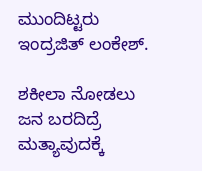ಮುಂದಿಟ್ಟರು ಇಂದ್ರಜಿತ್‌ ಲಂಕೇಶ್‌.

ಶಕೀಲಾ ನೋಡಲು ಜನ ಬರದಿದ್ರೆ ಮತ್ಯಾವುದಕ್ಕೆ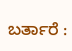ಬರ್ತಾರೆ :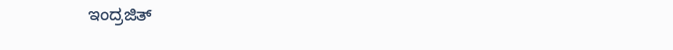ಇಂದ್ರಜಿತ್‌